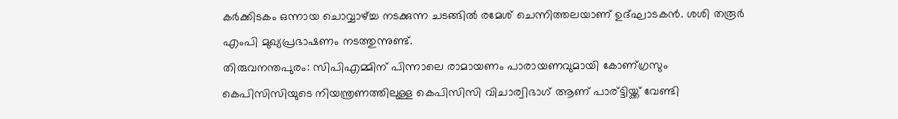കര്‍ക്കിടകം ഒന്നായ ചൊവ്വാഴ്ച്ച നടക്കുന്ന ചടങ്ങില്‍ രമേശ് ചെന്നിത്തലയാണ് ഉദ്ഘാടകന്‍. ശശി തരൂര്‍ എംപി മുഖ്യപ്രഭാഷണം നടത്തുന്നുണ്ട്.
തിരുവനന്തപുരം: സിപിഎമ്മിന് പിന്നാലെ രാമായണം പാരായണവുമായി കോണ്ഗ്രസും കെപിസിസിയുടെ നിയന്ത്രണത്തിലുള്ള കെപിസിസി വിചാര്വിഭാഗ് ആണ് പാര്ട്ടിയ്ക്ക് വേണ്ടി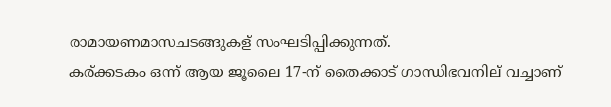രാമായണമാസചടങ്ങുകള് സംഘടിപ്പിക്കുന്നത്.
കര്ക്കടകം ഒന്ന് ആയ ജൂലൈ 17-ന് തൈക്കാട് ഗാന്ധിഭവനില് വച്ചാണ്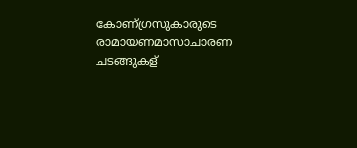കോണ്ഗ്രസുകാരുടെ രാമായണമാസാചാരണ ചടങ്ങുകള്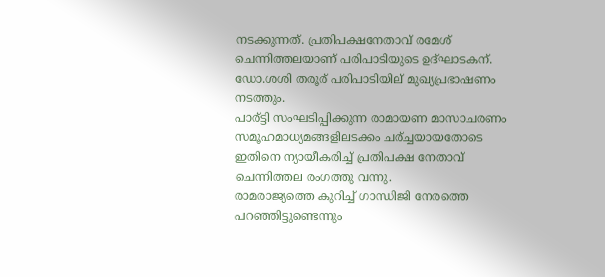നടക്കുന്നത്. പ്രതിപക്ഷനേതാവ് രമേശ് ചെന്നിത്തലയാണ് പരിപാടിയുടെ ഉദ്ഘാടകന്. ഡോ.ശശി തരൂര് പരിപാടിയില് മുഖ്യപ്രഭാഷണം നടത്തും.
പാര്ട്ടി സംഘടിപ്പിക്കുന്ന രാമായണ മാസാചരണം സമൂഹമാധ്യമങ്ങളിലടക്കം ചര്ച്ചയായതോടെ ഇതിനെ ന്യായീകരിച്ച് പ്രതിപക്ഷ നേതാവ് ചെന്നിത്തല രംഗത്തു വന്നു.
രാമരാജ്യത്തെ കുറിച്ച് ഗാന്ധിജി നേരത്തെ പറഞ്ഞിട്ടുണ്ടെന്നും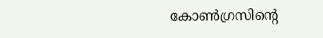കോൺഗ്രസിന്റെ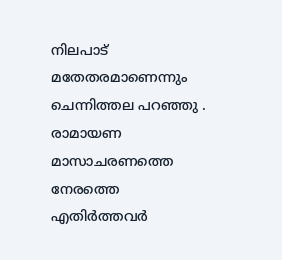നിലപാട് മതേതരമാണെന്നും ചെന്നിത്തല പറഞ്ഞു . രാമായണ മാസാചരണത്തെ നേരത്തെ എതിർത്തവർ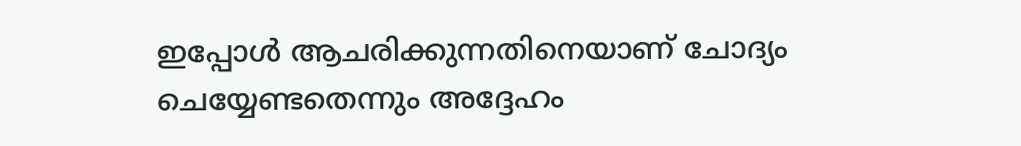ഇപ്പോൾ ആചരിക്കുന്നതിനെയാണ് ചോദ്യം ചെയ്യേണ്ടതെന്നും അദ്ദേഹം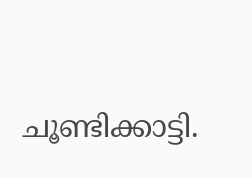ചൂണ്ടിക്കാട്ടി.